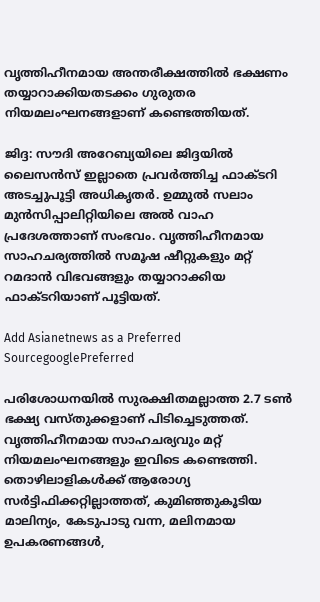വൃത്തിഹീനമായ അന്തരീക്ഷത്തിൽ ഭക്ഷണം തയ്യാറാക്കിയതടക്കം ഗുരുതര നിയമലംഘനങ്ങളാണ് കണ്ടെത്തിയത്.

ജിദ്ദ: സൗദി അറേബ്യയിലെ ജിദ്ദയിൽ ലൈസന്‍സ് ഇല്ലാതെ പ്രവര്‍ത്തിച്ച ഫാക്ടറി അടച്ചുപൂട്ടി അധികൃതര്‍. ഉമ്മുല്‍ സലാം മുന്‍സിപ്പാലിറ്റിയിലെ അല്‍ വാഹ പ്രദേശത്താണ് സംഭവം. വൃത്തിഹീനമായ സാഹചര്യത്തില്‍ സമൂഷ ഷീറ്റുകളും മറ്റ് റമദാൻ വിഭവങ്ങളും തയ്യാറാക്കിയ ഫാക്ടറിയാണ് പൂട്ടിയത്.

Add Asianetnews as a Preferred SourcegooglePreferred

പരിശോധനയില്‍ സുരക്ഷിതമല്ലാത്ത 2.7 ടൺ ഭക്ഷ്യ വസ്തുക്കളാണ് പിടിച്ചെടുത്തത്. വൃത്തിഹീനമായ സാഹചര്യവും മറ്റ് നിയമലംഘനങ്ങളും ഇവിടെ കണ്ടെത്തി. തൊഴിലാളികൾക്ക് ആരോഗ്യ സര്‍ട്ടിഫിക്കറ്റില്ലാത്തത്, കുമിഞ്ഞുകൂടിയ മാലിന്യം, കേടുപാടു വന്ന, മലിനമായ ഉപകരണങ്ങള്‍,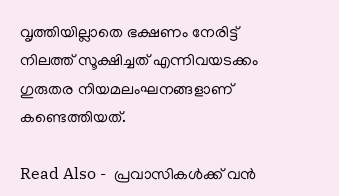വൃത്തിയില്ലാതെ ഭക്ഷണം നേരിട്ട് നിലത്ത് സൂക്ഷിച്ചത് എന്നിവയടക്കം ഗുരുതര നിയമലംഘനങ്ങളാണ് കണ്ടെത്തിയത്.

Read Also -  പ്രവാസികൾക്ക് വൻ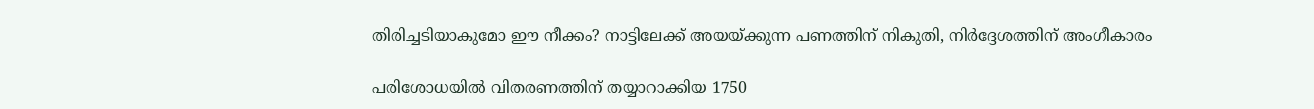തിരിച്ചടിയാകുമോ ഈ നീക്കം? നാട്ടിലേക്ക് അയയ്ക്കുന്ന പണത്തിന് നികുതി, നിർദ്ദേശത്തിന് അംഗീകാരം

പരിശോധയിൽ വിതരണത്തിന് തയ്യാറാക്കിയ 1750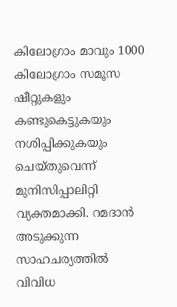കിലോഗ്രാം മാവും 1000 കിലോഗ്രാം സമൂസ ഷീറ്റുകളും കണ്ടുകെട്ടുകയും നശിപ്പിക്കുകയും ചെയ്തുവെന്ന് മുനിസിപ്പാലിറ്റി വ്യക്തമാക്കി. റമദാന്‍ അടുക്കുന്ന സാഹചര്യത്തില്‍ വിവിധ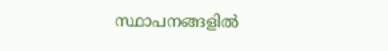സ്ഥാപനങ്ങളിൽ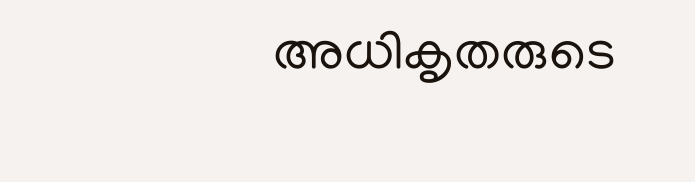അധികൃതരുടെ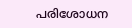പരിശോധന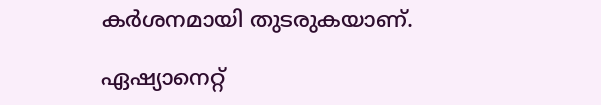കര്‍ശനമായി തുടരുകയാണ്.

ഏഷ്യാനെറ്റ്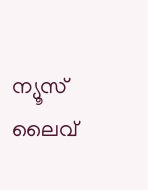ന്യൂസ് ലൈവ്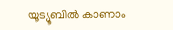യൂട്യൂബിൽ കാണാം